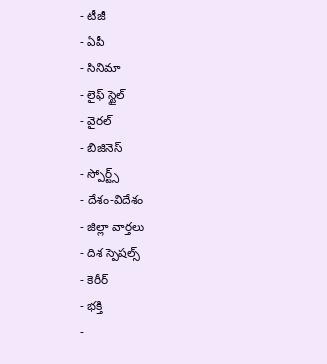- టీజీ
- ఏపీ
- సినిమా
- లైఫ్ స్టైల్
- వైరల్
- బిజినెస్
- స్పోర్ట్స్
- దేశం-విదేశం
- జిల్లా వార్తలు
- దిశ స్పెషల్స్
- కెరీర్
- భక్తి
-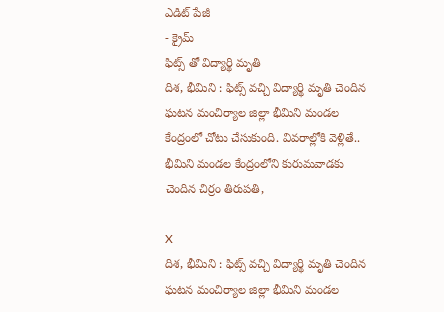ఎడిట్ పేజీ
- క్రైమ్
ఫిట్స్ తో విద్యార్థి మృతి
దిశ, భీమిని : ఫిట్స్ వచ్చి విద్యార్థి మృతి చెందిన ఘటన మంచిర్యాల జిల్లా భీమిని మండల కేంద్రంలో చోటు చేసుకుంది. వివరాల్లోకి వెళ్లితే.. భీమిని మండల కేంద్రంలోని కురుమవాడకు చెందిన చిర్రం తిరుపతి,

X
దిశ, భీమిని : ఫిట్స్ వచ్చి విద్యార్థి మృతి చెందిన ఘటన మంచిర్యాల జిల్లా భీమిని మండల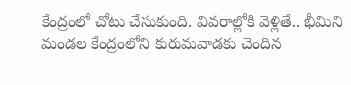కేంద్రంలో చోటు చేసుకుంది. వివరాల్లోకి వెళ్లితే.. భీమిని మండల కేంద్రంలోని కురుమవాడకు చెందిన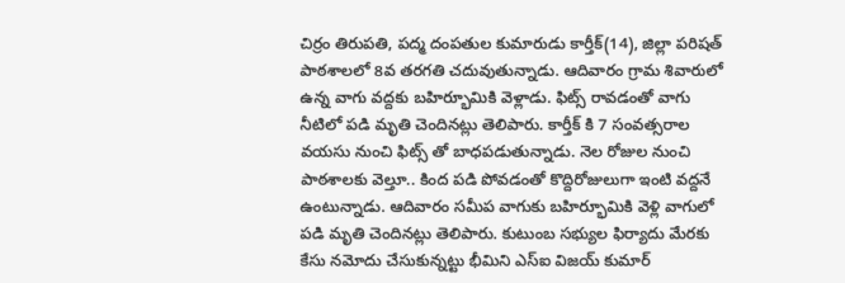చిర్రం తిరుపతి, పద్మ దంపతుల కుమారుడు కార్తీక్(14), జిల్లా పరిషత్ పాఠశాలలో 8వ తరగతి చదువుతున్నాడు. ఆదివారం గ్రామ శివారులో ఉన్న వాగు వద్దకు బహిర్భూమికి వెళ్లాడు. ఫిట్స్ రావడంతో వాగు నీటిలో పడి మృతి చెందినట్లు తెలిపారు. కార్తీక్ కి 7 సంవత్సరాల వయసు నుంచి ఫిట్స్ తో బాధపడుతున్నాడు. నెల రోజుల నుంచి పాఠశాలకు వెల్తూ.. కింద పడి పోవడంతో కొద్దిరోజులుగా ఇంటి వద్దనే ఉంటున్నాడు. ఆదివారం సమీప వాగుకు బహిర్భూమికి వెళ్లి వాగులో పడి మృతి చెందినట్లు తెలిపారు. కుటుంబ సభ్యుల ఫిర్యాదు మేరకు కేసు నమోదు చేసుకున్నట్టు భీమిని ఎస్ఐ విజయ్ కుమార్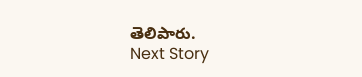తెలిపారు.
Next Story